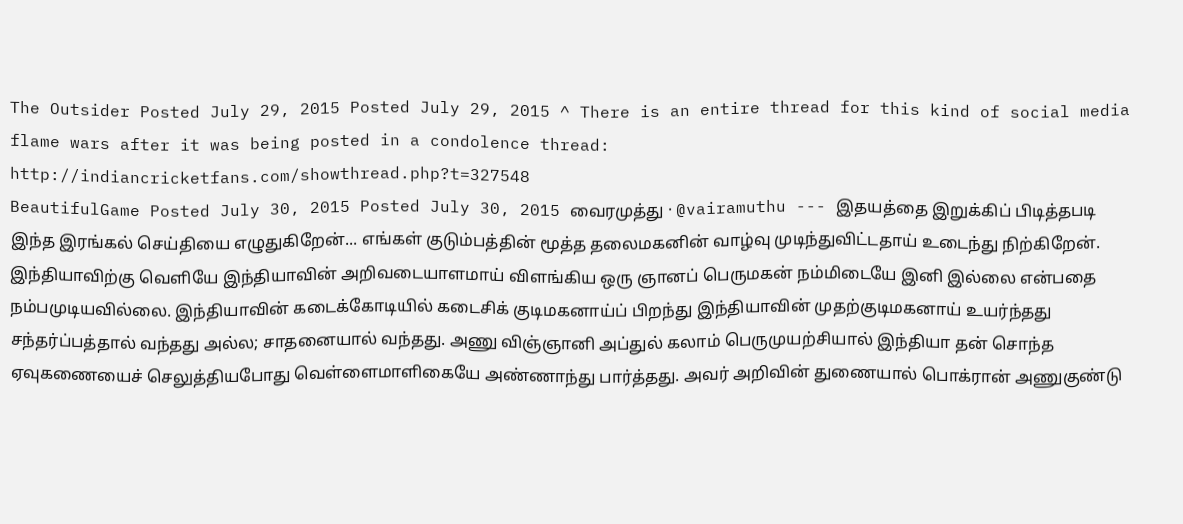The Outsider Posted July 29, 2015 Posted July 29, 2015 ^ There is an entire thread for this kind of social media flame wars after it was being posted in a condolence thread: http://indiancricketfans.com/showthread.php?t=327548
BeautifulGame Posted July 30, 2015 Posted July 30, 2015 வைரமுத்து · @vairamuthu --- இதயத்தை இறுக்கிப் பிடித்தபடி இந்த இரங்கல் செய்தியை எழுதுகிறேன்... எங்கள் குடும்பத்தின் மூத்த தலைமகனின் வாழ்வு முடிந்துவிட்டதாய் உடைந்து நிற்கிறேன். இந்தியாவிற்கு வெளியே இந்தியாவின் அறிவடையாளமாய் விளங்கிய ஒரு ஞானப் பெருமகன் நம்மிடையே இனி இல்லை என்பதை நம்பமுடியவில்லை. இந்தியாவின் கடைக்கோடியில் கடைசிக் குடிமகனாய்ப் பிறந்து இந்தியாவின் முதற்குடிமகனாய் உயர்ந்தது சந்தர்ப்பத்தால் வந்தது அல்ல; சாதனையால் வந்தது. அணு விஞ்ஞானி அப்துல் கலாம் பெருமுயற்சியால் இந்தியா தன் சொந்த ஏவுகணையைச் செலுத்தியபோது வெள்ளைமாளிகையே அண்ணாந்து பார்த்தது. அவர் அறிவின் துணையால் பொக்ரான் அணுகுண்டு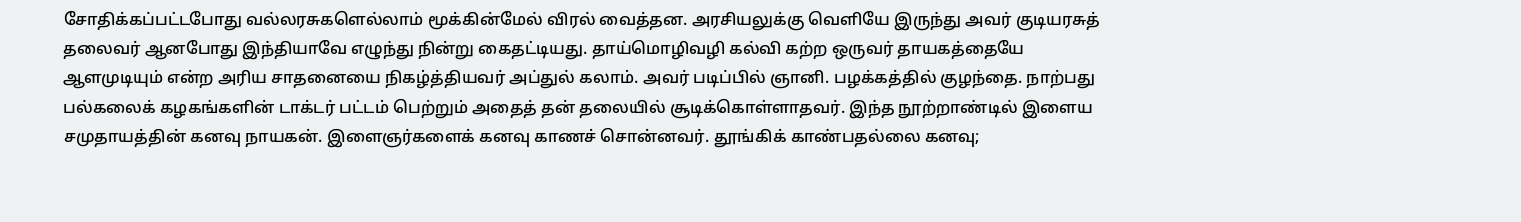சோதிக்கப்பட்டபோது வல்லரசுகளெல்லாம் மூக்கின்மேல் விரல் வைத்தன. அரசியலுக்கு வெளியே இருந்து அவர் குடியரசுத் தலைவர் ஆனபோது இந்தியாவே எழுந்து நின்று கைதட்டியது. தாய்மொழிவழி கல்வி கற்ற ஒருவர் தாயகத்தையே ஆளமுடியும் என்ற அரிய சாதனையை நிகழ்த்தியவர் அப்துல் கலாம். அவர் படிப்பில் ஞானி. பழக்கத்தில் குழந்தை. நாற்பது பல்கலைக் கழகங்களின் டாக்டர் பட்டம் பெற்றும் அதைத் தன் தலையில் சூடிக்கொள்ளாதவர். இந்த நூற்றாண்டில் இளைய சமுதாயத்தின் கனவு நாயகன். இளைஞர்களைக் கனவு காணச் சொன்னவர். தூங்கிக் காண்பதல்லை கனவு;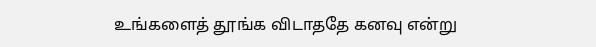உங்களைத் தூங்க விடாததே கனவு என்று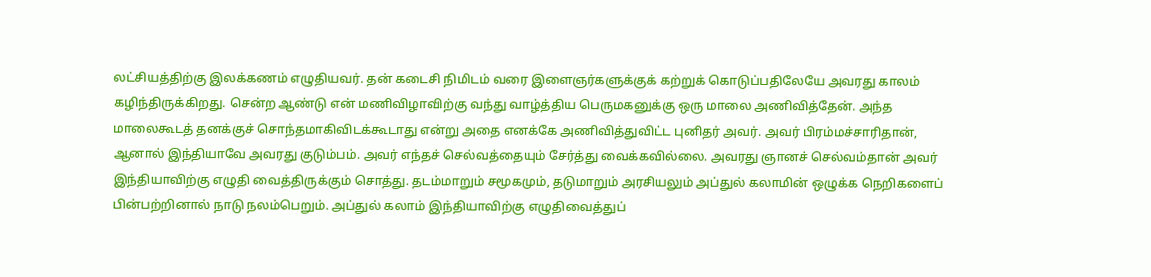லட்சியத்திற்கு இலக்கணம் எழுதியவர். தன் கடைசி நிமிடம் வரை இளைஞர்களுக்குக் கற்றுக் கொடுப்பதிலேயே அவரது காலம் கழிந்திருக்கிறது. சென்ற ஆண்டு என் மணிவிழாவிற்கு வந்து வாழ்த்திய பெருமகனுக்கு ஒரு மாலை அணிவித்தேன். அந்த மாலைகூடத் தனக்குச் சொந்தமாகிவிடக்கூடாது என்று அதை எனக்கே அணிவித்துவிட்ட புனிதர் அவர். அவர் பிரம்மச்சாரிதான், ஆனால் இந்தியாவே அவரது குடும்பம். அவர் எந்தச் செல்வத்தையும் சேர்த்து வைக்கவில்லை. அவரது ஞானச் செல்வம்தான் அவர் இந்தியாவிற்கு எழுதி வைத்திருக்கும் சொத்து. தடம்மாறும் சமூகமும், தடுமாறும் அரசியலும் அப்துல் கலாமின் ஒழுக்க நெறிகளைப் பின்பற்றினால் நாடு நலம்பெறும். அப்துல் கலாம் இந்தியாவிற்கு எழுதிவைத்துப்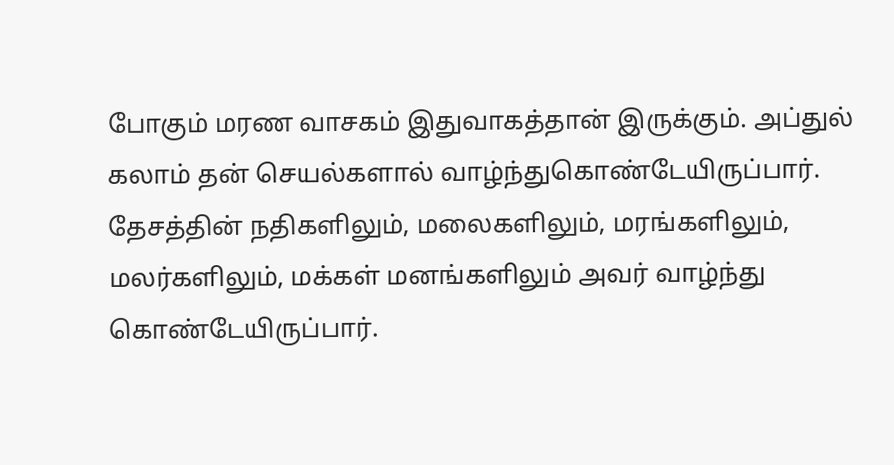போகும் மரண வாசகம் இதுவாகத்தான் இருக்கும். அப்துல் கலாம் தன் செயல்களால் வாழ்ந்துகொண்டேயிருப்பார். தேசத்தின் நதிகளிலும், மலைகளிலும், மரங்களிலும், மலர்களிலும், மக்கள் மனங்களிலும் அவர் வாழ்ந்து கொண்டேயிருப்பார்.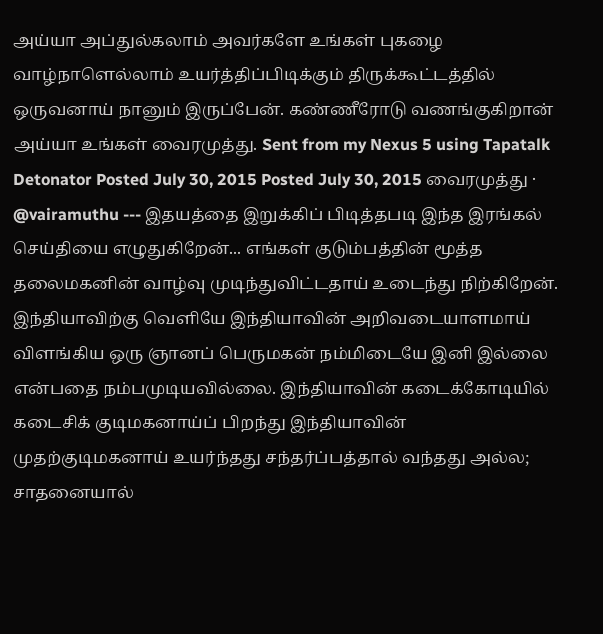அய்யா அப்துல்கலாம் அவர்களே உங்கள் புகழை வாழ்நாளெல்லாம் உயர்த்திப்பிடிக்கும் திருக்கூட்டத்தில் ஒருவனாய் நானும் இருப்பேன். கண்ணீரோடு வணங்குகிறான் அய்யா உங்கள் வைரமுத்து. Sent from my Nexus 5 using Tapatalk
Detonator Posted July 30, 2015 Posted July 30, 2015 வைரமுத்து · @vairamuthu --- இதயத்தை இறுக்கிப் பிடித்தபடி இந்த இரங்கல் செய்தியை எழுதுகிறேன்... எங்கள் குடும்பத்தின் மூத்த தலைமகனின் வாழ்வு முடிந்துவிட்டதாய் உடைந்து நிற்கிறேன். இந்தியாவிற்கு வெளியே இந்தியாவின் அறிவடையாளமாய் விளங்கிய ஒரு ஞானப் பெருமகன் நம்மிடையே இனி இல்லை என்பதை நம்பமுடியவில்லை. இந்தியாவின் கடைக்கோடியில் கடைசிக் குடிமகனாய்ப் பிறந்து இந்தியாவின் முதற்குடிமகனாய் உயர்ந்தது சந்தர்ப்பத்தால் வந்தது அல்ல; சாதனையால்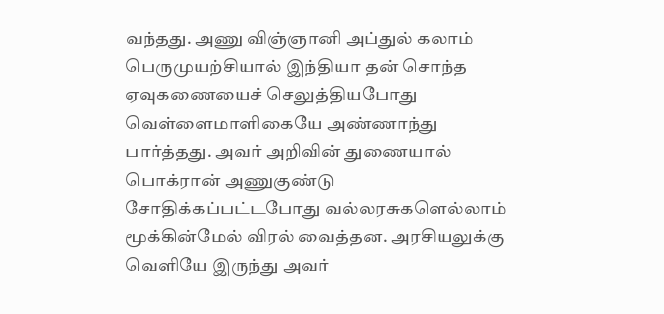வந்தது. அணு விஞ்ஞானி அப்துல் கலாம் பெருமுயற்சியால் இந்தியா தன் சொந்த ஏவுகணையைச் செலுத்தியபோது வெள்ளைமாளிகையே அண்ணாந்து பார்த்தது. அவர் அறிவின் துணையால் பொக்ரான் அணுகுண்டு சோதிக்கப்பட்டபோது வல்லரசுகளெல்லாம் மூக்கின்மேல் விரல் வைத்தன. அரசியலுக்கு வெளியே இருந்து அவர்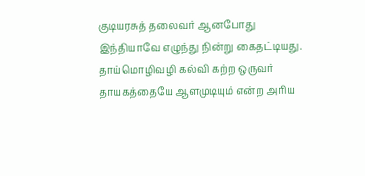குடியரசுத் தலைவர் ஆனபோது இந்தியாவே எழுந்து நின்று கைதட்டியது. தாய்மொழிவழி கல்வி கற்ற ஒருவர் தாயகத்தையே ஆளமுடியும் என்ற அரிய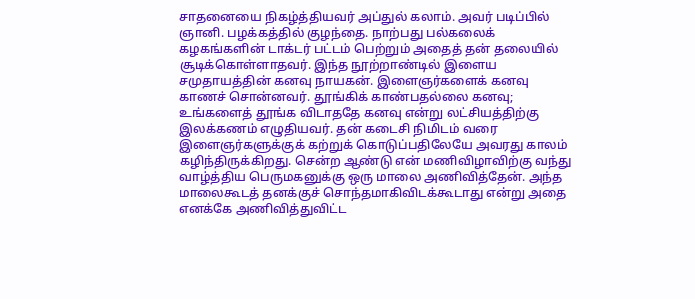சாதனையை நிகழ்த்தியவர் அப்துல் கலாம். அவர் படிப்பில் ஞானி. பழக்கத்தில் குழந்தை. நாற்பது பல்கலைக் கழகங்களின் டாக்டர் பட்டம் பெற்றும் அதைத் தன் தலையில் சூடிக்கொள்ளாதவர். இந்த நூற்றாண்டில் இளைய சமுதாயத்தின் கனவு நாயகன். இளைஞர்களைக் கனவு காணச் சொன்னவர். தூங்கிக் காண்பதல்லை கனவு; உங்களைத் தூங்க விடாததே கனவு என்று லட்சியத்திற்கு இலக்கணம் எழுதியவர். தன் கடைசி நிமிடம் வரை இளைஞர்களுக்குக் கற்றுக் கொடுப்பதிலேயே அவரது காலம் கழிந்திருக்கிறது. சென்ற ஆண்டு என் மணிவிழாவிற்கு வந்து வாழ்த்திய பெருமகனுக்கு ஒரு மாலை அணிவித்தேன். அந்த மாலைகூடத் தனக்குச் சொந்தமாகிவிடக்கூடாது என்று அதை எனக்கே அணிவித்துவிட்ட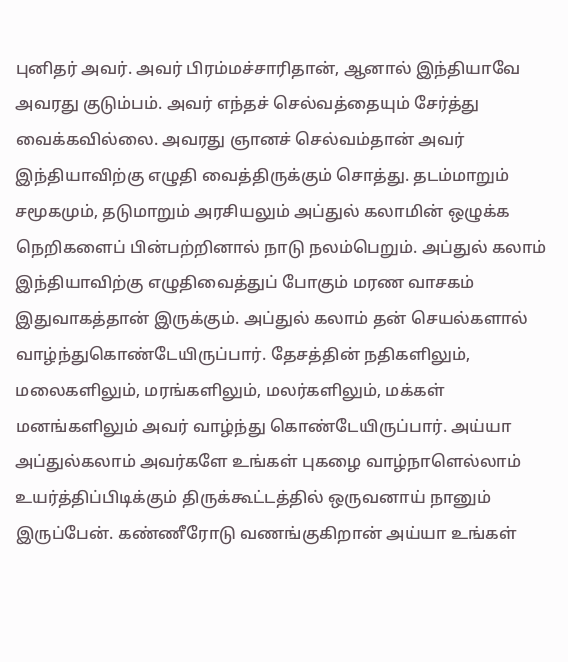புனிதர் அவர். அவர் பிரம்மச்சாரிதான், ஆனால் இந்தியாவே அவரது குடும்பம். அவர் எந்தச் செல்வத்தையும் சேர்த்து வைக்கவில்லை. அவரது ஞானச் செல்வம்தான் அவர் இந்தியாவிற்கு எழுதி வைத்திருக்கும் சொத்து. தடம்மாறும் சமூகமும், தடுமாறும் அரசியலும் அப்துல் கலாமின் ஒழுக்க நெறிகளைப் பின்பற்றினால் நாடு நலம்பெறும். அப்துல் கலாம் இந்தியாவிற்கு எழுதிவைத்துப் போகும் மரண வாசகம் இதுவாகத்தான் இருக்கும். அப்துல் கலாம் தன் செயல்களால் வாழ்ந்துகொண்டேயிருப்பார். தேசத்தின் நதிகளிலும், மலைகளிலும், மரங்களிலும், மலர்களிலும், மக்கள் மனங்களிலும் அவர் வாழ்ந்து கொண்டேயிருப்பார். அய்யா அப்துல்கலாம் அவர்களே உங்கள் புகழை வாழ்நாளெல்லாம் உயர்த்திப்பிடிக்கும் திருக்கூட்டத்தில் ஒருவனாய் நானும் இருப்பேன். கண்ணீரோடு வணங்குகிறான் அய்யா உங்கள்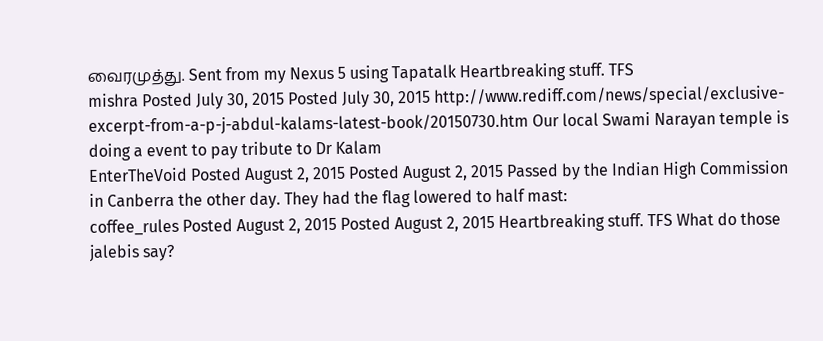வைரமுத்து. Sent from my Nexus 5 using Tapatalk Heartbreaking stuff. TFS
mishra Posted July 30, 2015 Posted July 30, 2015 http://www.rediff.com/news/special/exclusive-excerpt-from-a-p-j-abdul-kalams-latest-book/20150730.htm Our local Swami Narayan temple is doing a event to pay tribute to Dr Kalam
EnterTheVoid Posted August 2, 2015 Posted August 2, 2015 Passed by the Indian High Commission in Canberra the other day. They had the flag lowered to half mast:
coffee_rules Posted August 2, 2015 Posted August 2, 2015 Heartbreaking stuff. TFS What do those jalebis say?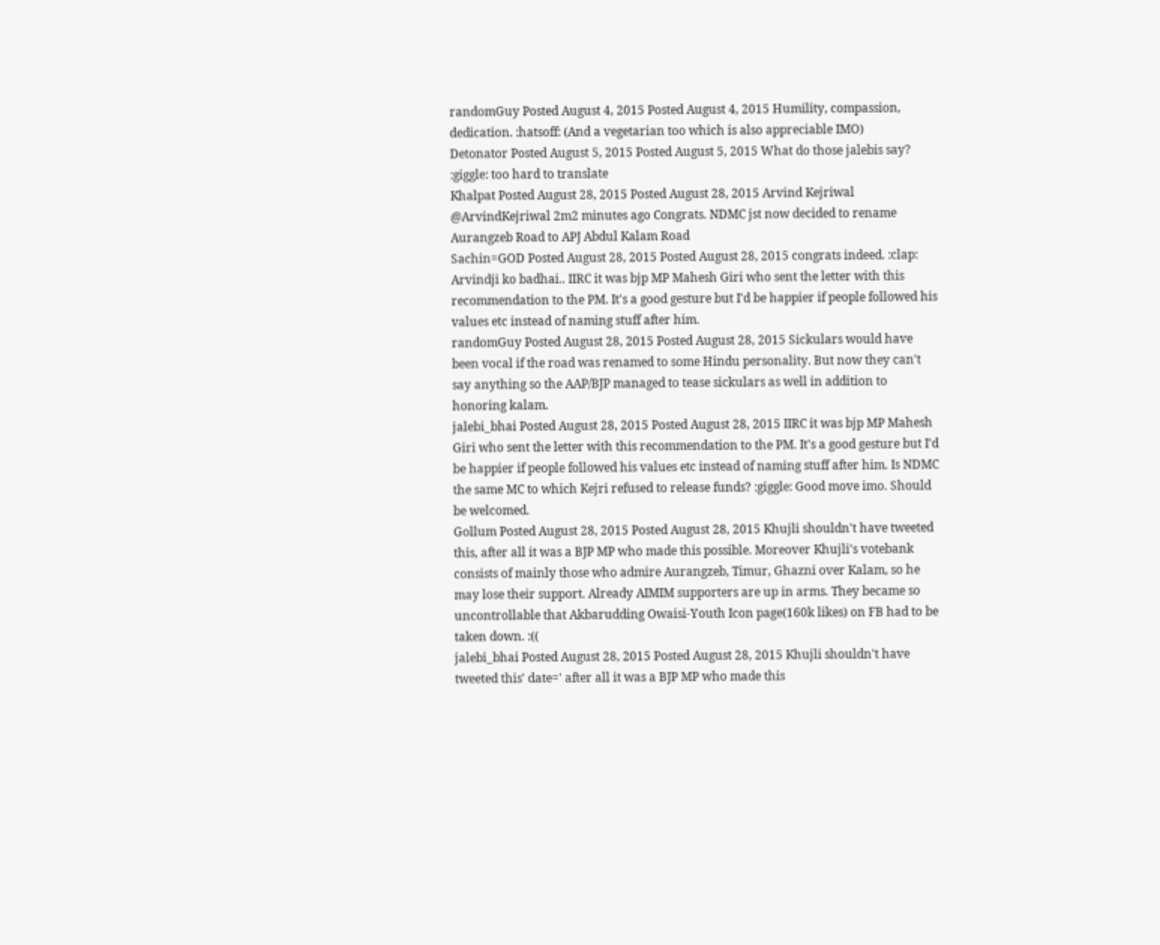randomGuy Posted August 4, 2015 Posted August 4, 2015 Humility, compassion, dedication. :hatsoff: (And a vegetarian too which is also appreciable IMO)
Detonator Posted August 5, 2015 Posted August 5, 2015 What do those jalebis say? :giggle: too hard to translate
Khalpat Posted August 28, 2015 Posted August 28, 2015 Arvind Kejriwal @ArvindKejriwal 2m2 minutes ago Congrats. NDMC jst now decided to rename Aurangzeb Road to APJ Abdul Kalam Road
Sachin=GOD Posted August 28, 2015 Posted August 28, 2015 congrats indeed. :clap: Arvindji ko badhai.. IIRC it was bjp MP Mahesh Giri who sent the letter with this recommendation to the PM. It's a good gesture but I'd be happier if people followed his values etc instead of naming stuff after him.
randomGuy Posted August 28, 2015 Posted August 28, 2015 Sickulars would have been vocal if the road was renamed to some Hindu personality. But now they can't say anything so the AAP/BJP managed to tease sickulars as well in addition to honoring kalam.
jalebi_bhai Posted August 28, 2015 Posted August 28, 2015 IIRC it was bjp MP Mahesh Giri who sent the letter with this recommendation to the PM. It's a good gesture but I'd be happier if people followed his values etc instead of naming stuff after him. Is NDMC the same MC to which Kejri refused to release funds? :giggle: Good move imo. Should be welcomed.
Gollum Posted August 28, 2015 Posted August 28, 2015 Khujli shouldn't have tweeted this, after all it was a BJP MP who made this possible. Moreover Khujli's votebank consists of mainly those who admire Aurangzeb, Timur, Ghazni over Kalam, so he may lose their support. Already AIMIM supporters are up in arms. They became so uncontrollable that Akbarudding Owaisi-Youth Icon page(160k likes) on FB had to be taken down. :((
jalebi_bhai Posted August 28, 2015 Posted August 28, 2015 Khujli shouldn't have tweeted this' date=' after all it was a BJP MP who made this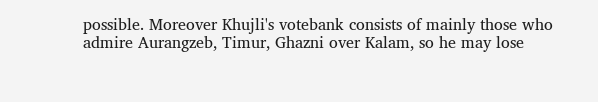possible. Moreover Khujli's votebank consists of mainly those who admire Aurangzeb, Timur, Ghazni over Kalam, so he may lose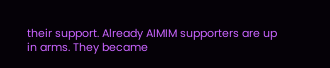their support. Already AIMIM supporters are up in arms. They became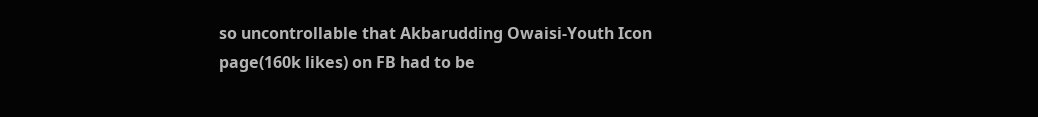so uncontrollable that Akbarudding Owaisi-Youth Icon page(160k likes) on FB had to be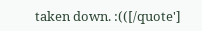taken down. :(([/quote']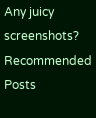Any juicy screenshots?
Recommended Posts